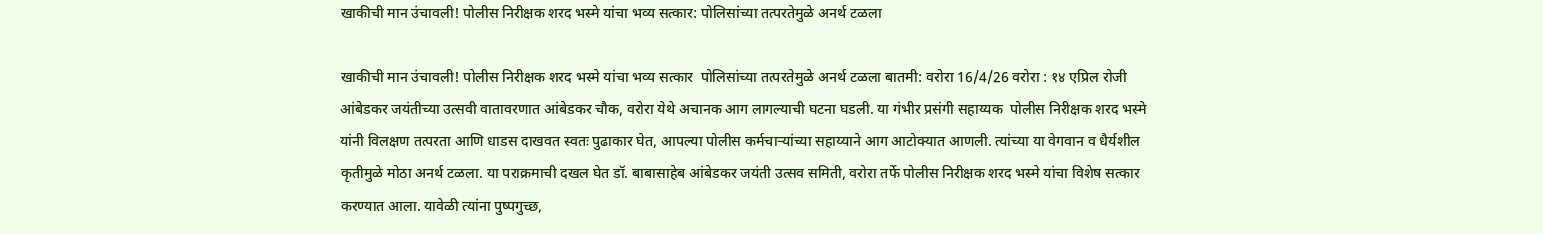खाकीची मान उंचावली! पोलीस निरीक्षक शरद भस्मे यांचा भव्य सत्कार: पोलिसांच्या तत्परतेमुळे अनर्थ टळला

खाकीची मान उंचावली! पोलीस निरीक्षक शरद भस्मे यांचा भव्य सत्कार  पोलिसांच्या तत्परतेमुळे अनर्थ टळला बातमी: वरोरा 16/4/26 वरोरा : १४ एप्रिल रोजी आंबेडकर जयंतीच्या उत्सवी वातावरणात आंबेडकर चौक, वरोरा येथे अचानक आग लागल्याची घटना घडली. या गंभीर प्रसंगी सहाय्यक  पोलीस निरीक्षक शरद भस्मे यांनी विलक्षण तत्परता आणि धाडस दाखवत स्वतः पुढाकार घेत, आपल्या पोलीस कर्मचाऱ्यांच्या सहाय्याने आग आटोक्यात आणली. त्यांच्या या वेगवान व धैर्यशील कृतीमुळे मोठा अनर्थ टळला. या पराक्रमाची दखल घेत डॉ. बाबासाहेब आंबेडकर जयंती उत्सव समिती, वरोरा तर्फे पोलीस निरीक्षक शरद भस्मे यांचा विशेष सत्कार करण्यात आला. यावेळी त्यांना पुष्पगुच्छ,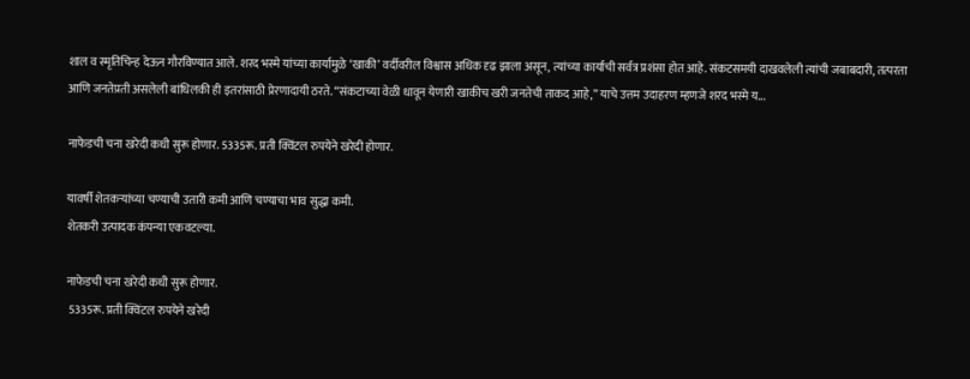शाल व स्मृतिचिन्ह देऊन गौरविण्यात आले. शरद भस्मे यांच्या कार्यामुळे ‘खाकी’ वर्दीवरील विश्वास अधिक दृढ झाला असून, त्यांच्या कार्याची सर्वत्र प्रशंसा होत आहे. संकटसमयी दाखवलेली त्यांची जबाबदारी, तत्परता आणि जनतेप्रती असलेली बांधिलकी ही इतरांसाठी प्रेरणादायी ठरते. “संकटाच्या वेळी धावून येणारी खाकीच खरी जनतेची ताकद आहे,” याचे उत्तम उदाहरण म्हणजे शरद भस्मे य...

नाफेडची चना खरेदी कधी सुरू होणार. 5335रू. प्रती क्विंटल रुपयेने खरेदी होणार.

यावर्षी शेतकऱ्यांच्या चण्याची उतारी कमी आणि चण्याचा भाव सुद्धा कमी.
शेतकरी उत्पादक कंपन्या एकवटल्या.

नाफेडची चना खरेदी कधी सुरू होणार.
 5335रू. प्रती क्विंटल रुपयेने खरेदी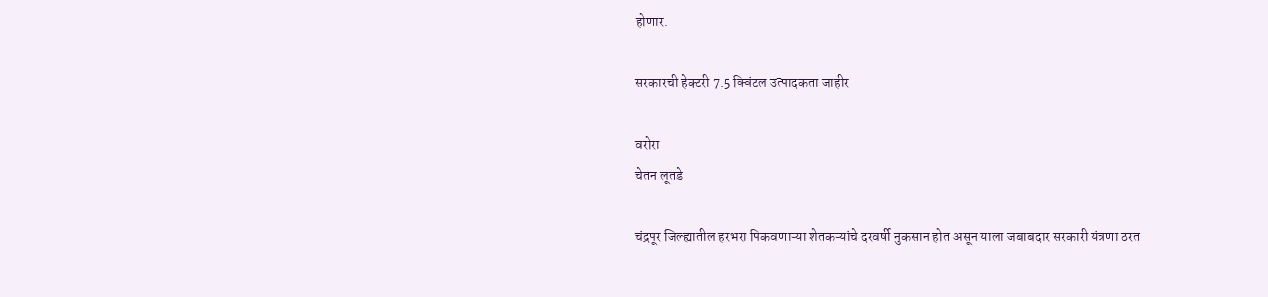होणार.

सरकारची हेक्‍टरी 7.5 क्विंटल उत्पादकता जाहीर

वरोरा
चेतन लूतडे

चंद्रपूर जिल्ह्यातील हरभरा पिकवणाऱ्या शेतकऱ्यांचे दरवर्षी नुकसान होत असून याला जबाबदार सरकारी यंत्रणा ठरत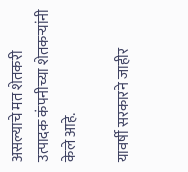असल्याचे मत शेतकरी उत्पादक कंपनीच्या शेतकऱ्यांनी केले आहे.

यावर्षी सरकारने जाहीर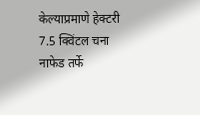केल्याप्रमाणे हेक्टरी 7.5 क्विंटल चना नाफेड तर्फे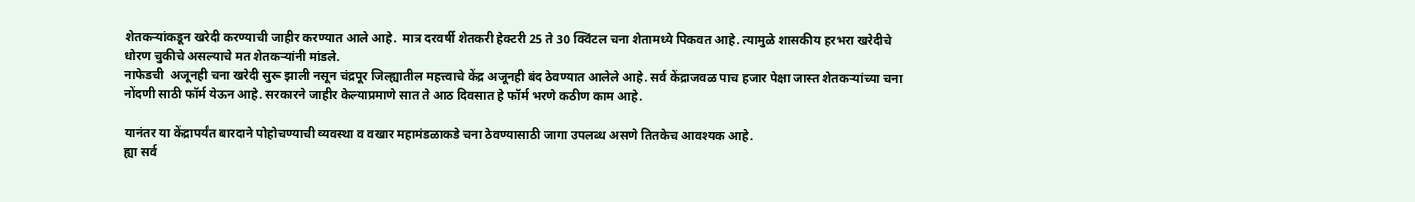शेतकऱ्यांकडून खरेदी करण्याची जाहीर करण्यात आले आहे.  मात्र दरवर्षी शेतकरी हेक्टरी 25 ते 30 क्विंटल चना शेतामध्ये पिकवत आहे. त्यामुळे शासकीय हरभरा खरेदीचे धोरण चुकीचे असल्याचे मत शेतकऱ्यांनी मांडले.
नाफेडची  अजूनही चना खरेदी सुरू झाली नसून चंद्रपूर जिल्ह्यातील महत्त्वाचे केंद्र अजूनही बंद ठेवण्यात आलेले आहे. सर्व केंद्राजवळ पाच हजार पेक्षा जास्त शेतकऱ्यांच्या चना नोंदणी साठी फॉर्म येऊन आहे. सरकारने जाहीर केल्याप्रमाणे सात ते आठ दिवसात हे फॉर्म भरणे कठीण काम आहे.

यानंतर या केंद्रापर्यंत बारदाने पोहोचण्याची व्यवस्था व वखार महामंडळाकडे चना ठेवण्यासाठी जागा उपलब्ध असणे तितकेच आवश्यक आहे.
ह्या सर्व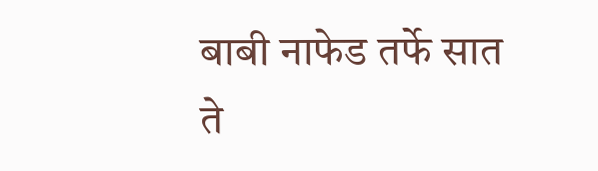बाबी नाफेड तर्फे सात ते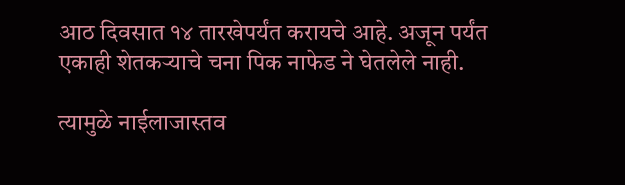आठ दिवसात १४ तारखेपर्यंत करायचे आहे. अजून पर्यंत एकाही शेतकऱ्याचे चना पिक नाफेड ने घेतलेले नाही.

त्यामुळे नाईलाजास्तव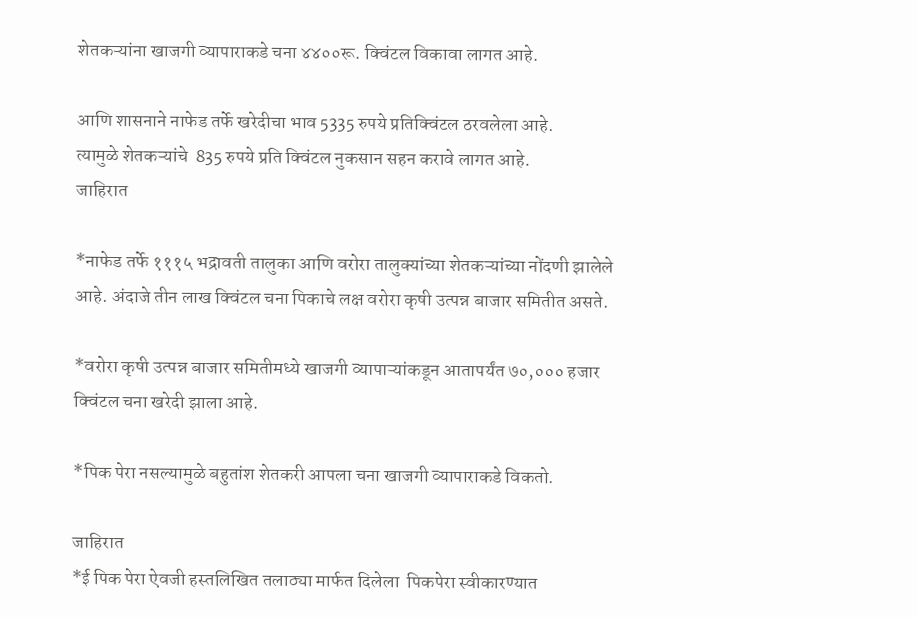शेतकऱ्यांना खाजगी व्यापाराकडे चना ४४००रू. क्विंटल विकावा लागत आहे.

आणि शासनाने नाफेड तर्फे खरेदीचा भाव 5335 रुपये प्रतिक्विंटल ठरवलेला आहे.
त्यामुळे शेतकऱ्यांचे  835 रुपये प्रति क्विंटल नुकसान सहन करावे लागत आहे.
जाहिरात

*नाफेड तर्फे १११५ भद्रावती तालुका आणि वरोरा तालुक्यांच्या शेतकऱ्यांच्या नोंदणी झालेले आहे. अंदाजे तीन लाख क्विंटल चना पिकाचे लक्ष वरोरा कृषी उत्पन्न बाजार समितीत असते.

*वरोरा कृषी उत्पन्न बाजार समितीमध्ये खाजगी व्यापाऱ्यांकडून आतापर्यंत ७०,००० हजार क्विंटल चना खरेदी झाला आहे.

*पिक पेरा नसल्यामुळे बहुतांश शेतकरी आपला चना खाजगी व्यापाराकडे विकतो.

जाहिरात
*ई पिक पेरा ऐवजी हस्तलिखित तलाठ्या मार्फत दिलेला  पिकपेरा स्वीकारण्यात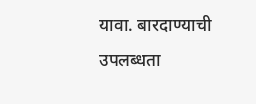यावा. बारदाण्याची उपलब्धता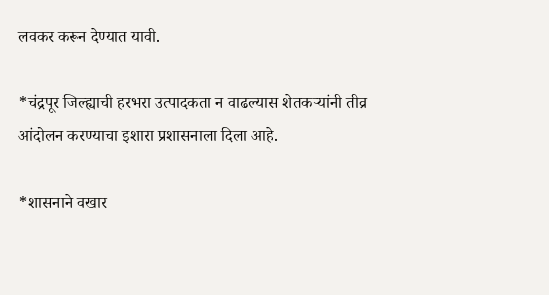लवकर करून देण्यात यावी.

*चंद्रपूर जिल्ह्याची हरभरा उत्पादकता न वाढल्यास शेतकऱ्यांनी तीव्र आंदोलन करण्याचा इशारा प्रशासनाला दिला आहे.

*शासनाने वखार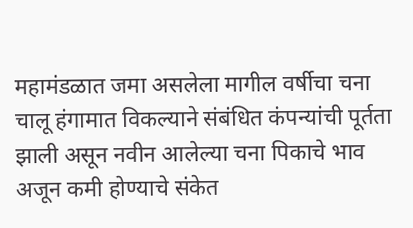महामंडळात जमा असलेला मागील वर्षीचा चना चालू हंगामात विकल्याने संबंधित कंपन्यांची पूर्तता झाली असून नवीन आलेल्या चना पिकाचे भाव अजून कमी होण्याचे संकेत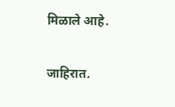मिळाले आहे.

जाहिरात.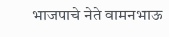भाजपाचे नेते वामनभाऊ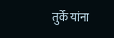तुर्के यांना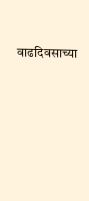वाढदिवसाच्या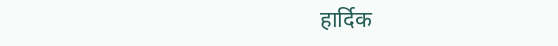हार्दिक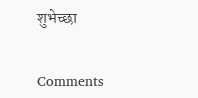शुभेच्छा


Comments